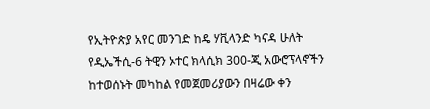የኢትዮጵያ አየር መንገድ ከዴ ሃቪላንድ ካናዳ ሁለት የዲኤችሲ-6 ትዊን ኦተር ክላሲክ 300-ጂ አውሮፕላኖችን ከተወሰኑት መካከል የመጀመሪያውን በዛሬው ቀን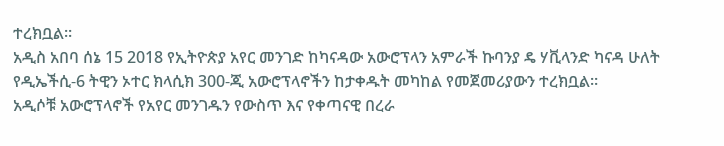ተረክቧል።
አዲስ አበባ ሰኔ 15 2018 የኢትዮጵያ አየር መንገድ ከካናዳው አውሮፕላን አምራች ኩባንያ ዴ ሃቪላንድ ካናዳ ሁለት የዲኤችሲ-6 ትዊን ኦተር ክላሲክ 300-ጂ አውሮፕላኖችን ከታቀዱት መካከል የመጀመሪያውን ተረክቧል።
አዲሶቹ አውሮፕላኖች የአየር መንገዱን የውስጥ እና የቀጣናዊ በረራ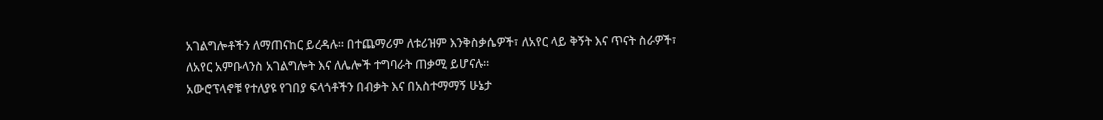አገልግሎቶችን ለማጠናከር ይረዳሉ። በተጨማሪም ለቱሪዝም እንቅስቃሴዎች፣ ለአየር ላይ ቅኝት እና ጥናት ስራዎች፣ ለአየር አምቡላንስ አገልግሎት እና ለሌሎች ተግባራት ጠቃሚ ይሆናሉ።
አውሮፕላኖቹ የተለያዩ የገበያ ፍላጎቶችን በብቃት እና በአስተማማኝ ሁኔታ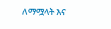ለማሟላት እና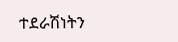ተደራሽነትን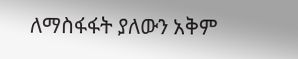ለማስፋፋት ያለውን አቅም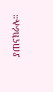ያጠናክራሉ።